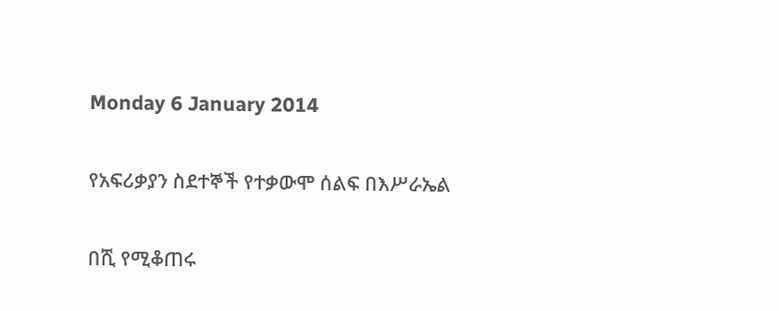Monday 6 January 2014

የአፍሪቃያን ስደተኞች የተቃውሞ ሰልፍ በእሥራኤል

በሺ የሚቆጠሩ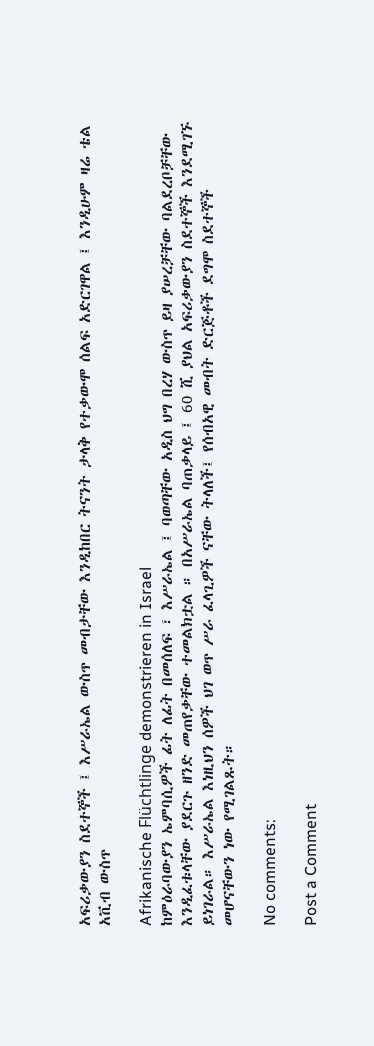አፍሪቃውያን ስደተኞች ፤ እሥራኤል ውስጥ መብታቸው እንዲከበር ትናንት ታላቅ የተቃውሞ ሰልፍ አድርገዋል ፤ እንዲሁም ዛሬ ቴል አቪብ ውስጥ

Afrikanische Flüchtlinge demonstrieren in Israel
ከምዕራባውያን ኤምባሲዎች ፊት ለፊት በመሰለፍ ፣ እሥራኤል ፤ ባወጣቸው አዲስ ህግ በረሃ ውስጥ ይዛ ያሠረቻቸው ባልደረቦቻቸው እንዲፈቱላቸው ያደርጉ ዘንድ መጠየቃቸው ተመልክቷል ። በአሥራኤል ባጠቃላይ ፤ 60 ሺ ያህል አፍሪቃውያን ስደተኞች እንደሚገኙ ይነገራል። እሥራኤል እነዚህን ሰዎች ህገ ወጥ ሥራ ፈላጊዎች ናቸው ትላለች፤ የሰብአዊ መብት ድርጅቶች ደግሞ ስደተኞች መሆናቸውን ነው የሚገልጹት።

No comments:

Post a Comment